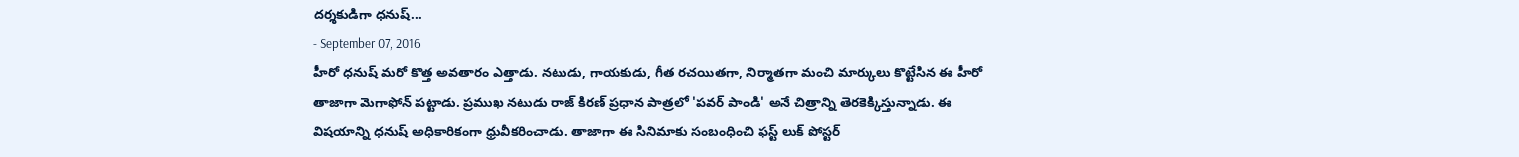దర్శకుడిగా ధనుష్...
- September 07, 2016
హీరో ధనుష్ మరో కొత్త అవతారం ఎత్తాడు. నటుడు, గాయకుడు, గీత రచయితగా, నిర్మాతగా మంచి మార్కులు కొట్టేసిన ఈ హీరో తాజాగా మెగాఫోన్ పట్టాడు. ప్రముఖ నటుడు రాజ్ కిరణ్ ప్రధాన పాత్రలో 'పవర్ పాండి' అనే చిత్రాన్ని తెరకెక్కిస్తున్నాడు. ఈ విషయాన్ని ధనుష్ అధికారికంగా ధ్రువీకరించాడు. తాజాగా ఈ సినిమాకు సంబంధించి ఫస్ట్ లుక్ పోస్టర్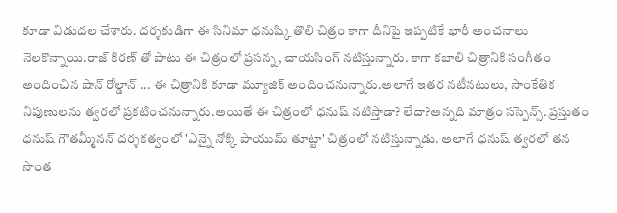కూడా విడుదల చేశారు. దర్శకుడిగా ఈ సినిమా ధనుష్కి తొలి చిత్రం కాగా దీనిపై ఇప్పటికే భారీ అంచనాలు నెలకొన్నాయి.రాజ్ కిరణ్ తో పాటు ఈ చిత్రంలో ప్రసన్న, చాయసింగ్ నటిస్తున్నారు. కాగా కబాలి చిత్రానికి సంగీతం అందించిన షాన్ రోల్డాన్ ... ఈ చిత్రానికి కూడా మ్యూజిక్ అందించనున్నారు.అలాగే ఇతర నటీనటులు, సాంకేతిక నిపుణులను త్వరలో ప్రకటించనున్నారు.అయితే ఈ చిత్రంలో ధనుష్ నటిస్తాడా? లేదా?అన్నది మాత్రం సస్పెన్స్. ప్రస్తుతం ధనుష్ గౌతమ్మీనన్ దర్శకత్వంలో 'ఎన్నై నోక్కి పాయుమ్ తూట్టా' చిత్రంలో నటిస్తున్నాడు. అలాగే ధనుష్ త్వరలో తన సొంత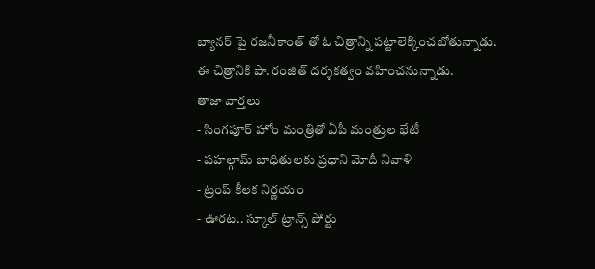బ్యానర్ పై రజనీకాంత్ తో ఓ చిత్రాన్ని పట్టాలెక్కించబోతున్నాడు. ఈ చిత్రానికి పా.రంజిత్ దర్శకత్వం వహించనున్నాడు.
తాజా వార్తలు
- సింగపూర్ హోం మంత్రితో ఏపీ మంత్రుల భేటీ
- పహల్గామ్ బాధితులకు ప్రధాని మోదీ నివాళి
- ట్రంప్ కీలక నిర్ణయం
- ఊరట.. స్కూల్ ట్రాన్స్ పోర్టు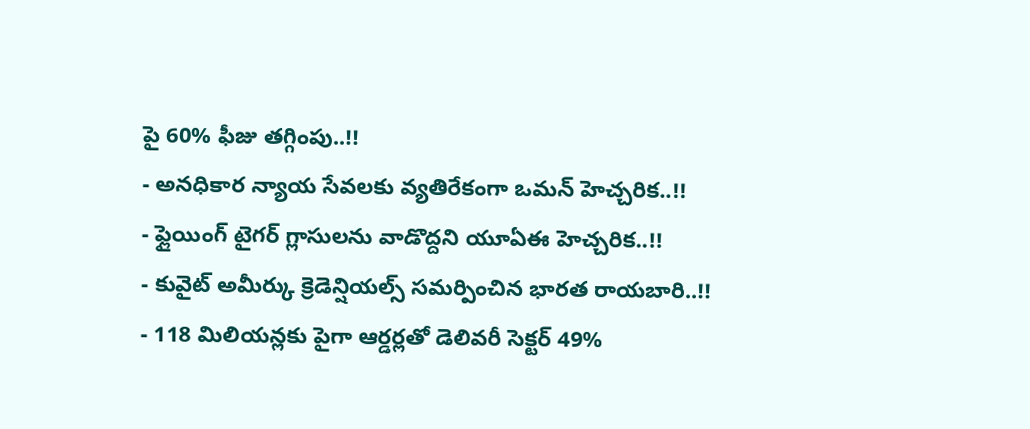పై 60% ఫీజు తగ్గింపు..!!
- అనధికార న్యాయ సేవలకు వ్యతిరేకంగా ఒమన్ హెచ్చరిక..!!
- ఫ్లైయింగ్ టైగర్ గ్లాసులను వాడొద్దని యూఏఈ హెచ్చరిక..!!
- కువైట్ అమీర్కు క్రెడెన్షియల్స్ సమర్పించిన భారత రాయబారి..!!
- 118 మిలియన్లకు పైగా ఆర్డర్లతో డెలివరీ సెక్టర్ 49%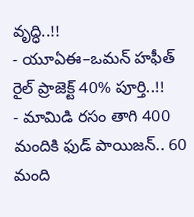వృద్ధి..!!
- యూఏఈ–ఒమన్ హఫీత్ రైల్ ప్రాజెక్ట్ 40% పూర్తి..!!
- మామిడి రసం తాగి 400 మందికి ఫుడ్ పాయిజన్.. 60 మంది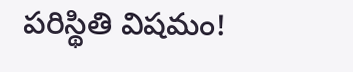పరిస్థితి విషమం!